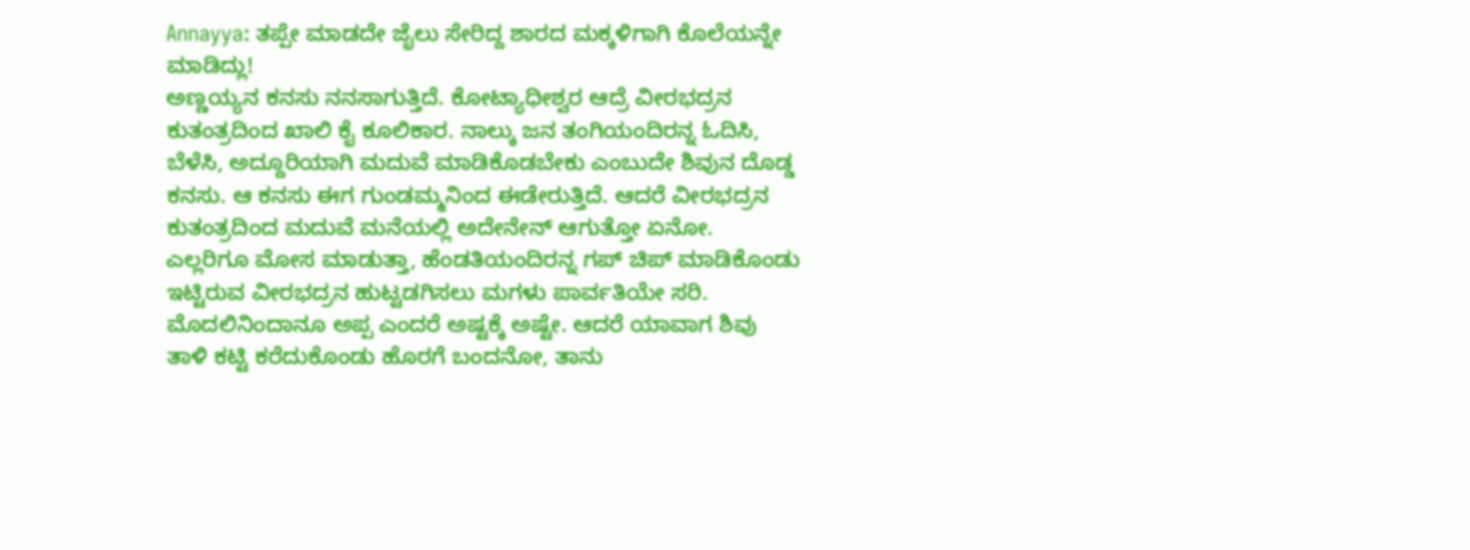Annayya: ತಪ್ಪೇ ಮಾಡದೇ ಜೈಲು ಸೇರಿದ್ದ ಶಾರದ ಮಕ್ಕಳಿಗಾಗಿ ಕೊಲೆಯನ್ನೇ ಮಾಡಿದ್ಲು!
ಅಣ್ಣಯ್ಯನ ಕನಸು ನನಸಾಗುತ್ತಿದೆ. ಕೋಟ್ಯಾಧೀಶ್ವರ ಆದ್ರೆ ವೀರಭದ್ರನ ಕುತಂತ್ರದಿಂದ ಖಾಲಿ ಕೈ ಕೂಲಿಕಾರ. ನಾಲ್ಕು ಜನ ತಂಗಿಯಂದಿರನ್ನ ಓದಿಸಿ, ಬೆಳೆಸಿ, ಅದ್ದೂರಿಯಾಗಿ ಮದುವೆ ಮಾಡಿಕೊಡಬೇಕು ಎಂಬುದೇ ಶಿವುನ ದೊಡ್ಡ ಕನಸು. ಆ ಕನಸು ಈಗ ಗುಂಡಮ್ಮನಿಂದ ಈಡೇರುತ್ತಿದೆ. ಆದರೆ ವೀರಭದ್ರನ ಕುತಂತ್ರದಿಂದ ಮದುವೆ ಮನೆಯಲ್ಲಿ ಅದೇನೇನ್ ಆಗುತ್ತೋ ಏನೋ.
ಎಲ್ಲರಿಗೂ ಮೋಸ ಮಾಡುತ್ತಾ, ಹೆಂಡತಿಯಂದಿರನ್ನ ಗಪ್ ಚಿಪ್ ಮಾಡಿಕೊಂಡು ಇಟ್ಟಿರುವ ವೀರಭದ್ರನ ಹುಟ್ಟಡಗಿಸಲು ಮಗಳು ಪಾರ್ವತಿಯೇ ಸರಿ. ಮೊದಲಿನಿಂದಾನೂ ಅಪ್ಪ ಎಂದರೆ ಅಷ್ಟಕ್ಕೆ ಅಷ್ಟೇ. ಆದರೆ ಯಾವಾಗ ಶಿವು ತಾಳಿ ಕಟ್ಟಿ ಕರೆದುಕೊಂಡು ಹೊರಗೆ ಬಂದನೋ, ತಾನು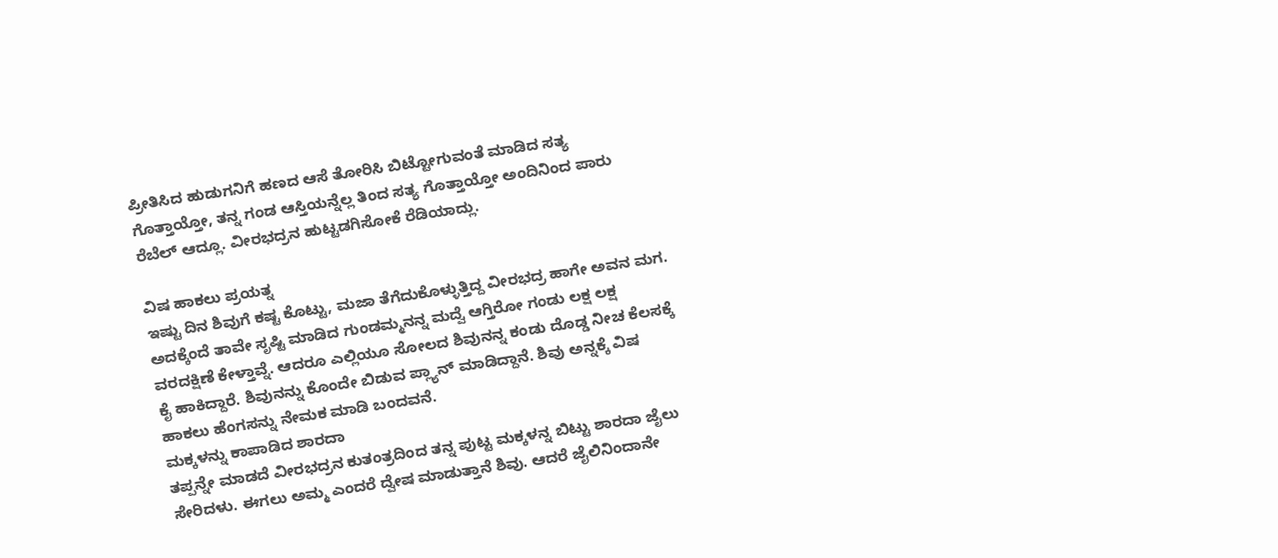ಪ್ರೀತಿಸಿದ ಹುಡುಗನಿಗೆ ಹಣದ ಆಸೆ ತೋರಿಸಿ ಬಿಟ್ಟೋಗುವಂತೆ ಮಾಡಿದ ಸತ್ಯ ಗೊತ್ತಾಯ್ತೋ, ತನ್ನ ಗಂಡ ಆಸ್ತಿಯನ್ನೆಲ್ಲ ತಿಂದ ಸತ್ಯ ಗೊತ್ತಾಯ್ತೋ ಅಂದಿನಿಂದ ಪಾರು ರೆಬೆಲ್ ಆದ್ಲೂ. ವೀರಭದ್ರನ ಹುಟ್ಟಡಗಿಸೋಕೆ ರೆಡಿಯಾದ್ಲು.

ವಿಷ ಹಾಕಲು ಪ್ರಯತ್ನ
ಇಷ್ಟು ದಿನ ಶಿವುಗೆ ಕಷ್ಟ ಕೊಟ್ಟು, ಮಜಾ ತೆಗೆದುಕೊಳ್ಳುತ್ತಿದ್ದ ವೀರಭದ್ರ ಹಾಗೇ ಅವನ ಮಗ. ಅದಕ್ಕೆಂದೆ ತಾವೇ ಸೃಷ್ಟಿ ಮಾಡಿದ ಗುಂಡಮ್ಮನನ್ನ ಮದ್ವೆ ಆಗ್ತಿರೋ ಗಂಡು ಲಕ್ಷ ಲಕ್ಷ ವರದಕ್ಷಿಣೆ ಕೇಳ್ತಾವ್ನೆ. ಆದರೂ ಎಲ್ಲಿಯೂ ಸೋಲದ ಶಿವುನನ್ನ ಕಂಡು ದೊಡ್ಡ ನೀಚ ಕೆಲಸಕ್ಕೆ ಕೈ ಹಾಕಿದ್ದಾರೆ. ಶಿವುನನ್ನು ಕೊಂದೇ ಬಿಡುವ ಪ್ಲ್ಯಾನ್ ಮಾಡಿದ್ದಾನೆ. ಶಿವು ಅನ್ನಕ್ಕೆ ವಿಷ ಹಾಕಲು ಹೆಂಗಸನ್ನು ನೇಮಕ ಮಾಡಿ ಬಂದವನೆ.
ಮಕ್ಕಳನ್ನು ಕಾಪಾಡಿದ ಶಾರದಾ
ತಪ್ಪನ್ನೇ ಮಾಡದೆ ವೀರಭದ್ರನ ಕುತಂತ್ರದಿಂದ ತನ್ನ ಪುಟ್ಟ ಮಕ್ಕಳನ್ನ ಬಿಟ್ಟು ಶಾರದಾ ಜೈಲು ಸೇರಿದಳು. ಈಗಲು ಅಮ್ಮ ಎಂದರೆ ದ್ವೇಷ ಮಾಡುತ್ತಾನೆ ಶಿವು. ಆದರೆ ಜೈಲಿನಿಂದಾನೇ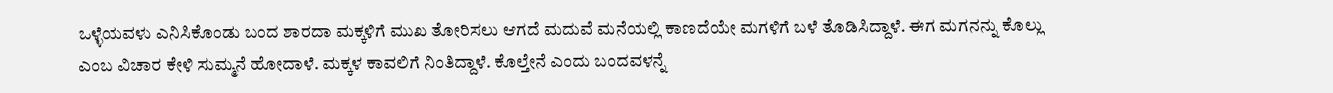ಒಳ್ಳೆಯವಳು ಎನಿಸಿಕೊಂಡು ಬಂದ ಶಾರದಾ ಮಕ್ಕಳಿಗೆ ಮುಖ ತೋರಿಸಲು ಆಗದೆ ಮದುವೆ ಮನೆಯಲ್ಲಿ ಕಾಣದೆಯೇ ಮಗಳಿಗೆ ಬಳೆ ತೊಡಿಸಿದ್ದಾಳೆ. ಈಗ ಮಗನನ್ನು ಕೊಲ್ಲು ಎಂಬ ವಿಚಾರ ಕೇಳಿ ಸುಮ್ಮನೆ ಹೋದಾಳೆ. ಮಕ್ಕಳ ಕಾವಲಿಗೆ ನಿಂತಿದ್ದಾಳೆ. ಕೊಲ್ತೇನೆ ಎಂದು ಬಂದವಳನ್ನೆ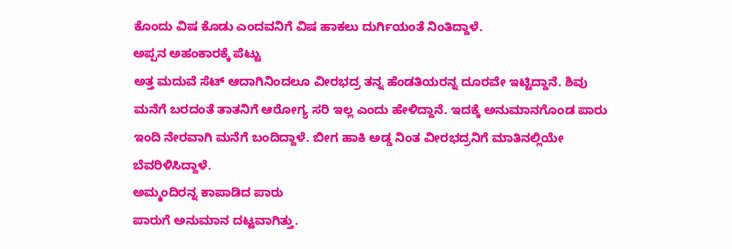ಕೊಂದು ವಿಷ ಕೊಡು ಎಂದವನಿಗೆ ವಿಷ ಹಾಕಲು ದುರ್ಗಿಯಂತೆ ನಿಂತಿದ್ದಾಳೆ.
ಅಪ್ಪನ ಅಹಂಕಾರಕ್ಕೆ ಪೆಟ್ಟು
ಅತ್ತ ಮದುವೆ ಸೆಟ್ ಆದಾಗಿನಿಂದಲೂ ವೀರಭದ್ರ ತನ್ನ ಹೆಂಡತಿಯರನ್ನ ದೂರವೇ ಇಟ್ಟಿದ್ದಾನೆ. ಶಿವು ಮನೆಗೆ ಬರದಂತೆ ತಾತನಿಗೆ ಆರೋಗ್ಯ ಸರಿ ಇಲ್ಲ ಎಂದು ಹೇಳಿದ್ದಾನೆ. ಇದಕ್ಕೆ ಅನುಮಾನಗೊಂಡ ಪಾರು ಇಂದಿ ನೇರವಾಗಿ ಮನೆಗೆ ಬಂದಿದ್ದಾಳೆ. ಬೀಗ ಹಾಕಿ ಅಡ್ಡ ನಿಂತ ವೀರಭದ್ರನಿಗೆ ಮಾತಿನಲ್ಲಿಯೇ ಬೆವರಿಳಿಸಿದ್ದಾಳೆ.
ಅಮ್ಮಂದಿರನ್ನ ಕಾಪಾಡಿದ ಪಾರು
ಪಾರುಗೆ ಅನುಮಾನ ದಟ್ಟವಾಗಿತ್ತು.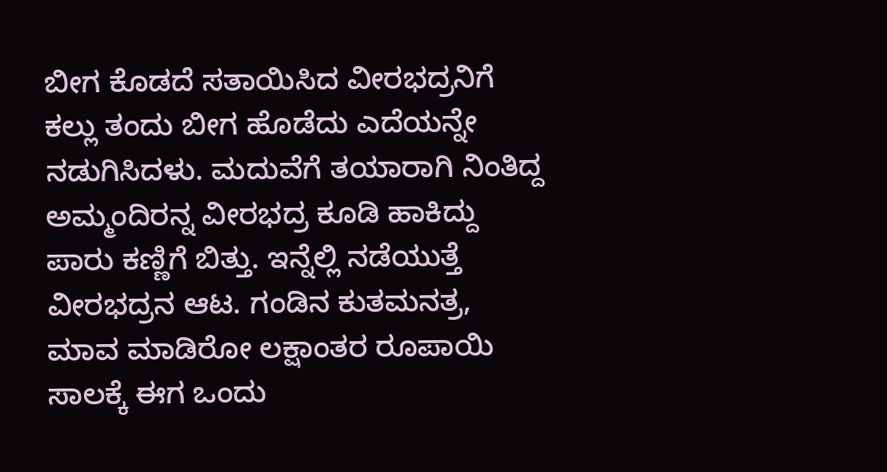ಬೀಗ ಕೊಡದೆ ಸತಾಯಿಸಿದ ವೀರಭದ್ರನಿಗೆ ಕಲ್ಲು ತಂದು ಬೀಗ ಹೊಡೆದು ಎದೆಯನ್ನೇ ನಡುಗಿಸಿದಳು. ಮದುವೆಗೆ ತಯಾರಾಗಿ ನಿಂತಿದ್ದ ಅಮ್ಮಂದಿರನ್ನ ವೀರಭದ್ರ ಕೂಡಿ ಹಾಕಿದ್ದು ಪಾರು ಕಣ್ಣಿಗೆ ಬಿತ್ತು. ಇನ್ನೆಲ್ಲಿ ನಡೆಯುತ್ತೆ ವೀರಭದ್ರನ ಆಟ. ಗಂಡಿನ ಕುತಮನತ್ರ, ಮಾವ ಮಾಡಿರೋ ಲಕ್ಷಾಂತರ ರೂಪಾಯಿ ಸಾಲಕ್ಕೆ ಈಗ ಒಂದು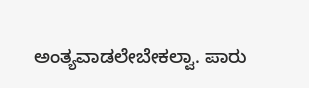ಅಂತ್ಯವಾಡಲೇಬೇಕಲ್ವಾ. ಪಾರು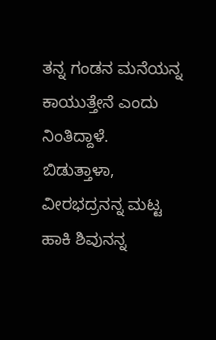ತನ್ನ ಗಂಡನ ಮನೆಯನ್ನ ಕಾಯುತ್ತೇನೆ ಎಂದು ನಿಂತಿದ್ದಾಳೆ. ಬಿಡುತ್ತಾಳಾ, ವೀರಭದ್ರನನ್ನ ಮಟ್ಟ ಹಾಕಿ ಶಿವುನನ್ನ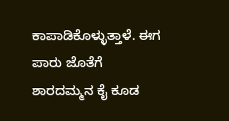ಕಾಪಾಡಿಕೊಳ್ಳುತ್ತಾಳೆ. ಈಗ ಪಾರು ಜೊತೆಗೆ ಶಾರದಮ್ಮನ ಕೈ ಕೂಡ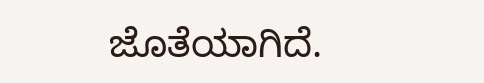ಜೊತೆಯಾಗಿದೆ.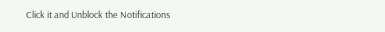Click it and Unblock the Notifications